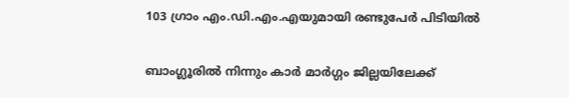103 ഗ്രാം എം.ഡി.എം.എയുമായി രണ്ടുപേര്‍ പിടിയില്‍

ബാംഗ്ലൂരില്‍ നിന്നും കാര്‍ മാര്‍ഗ്ഗം ജില്ലയിലേക്ക്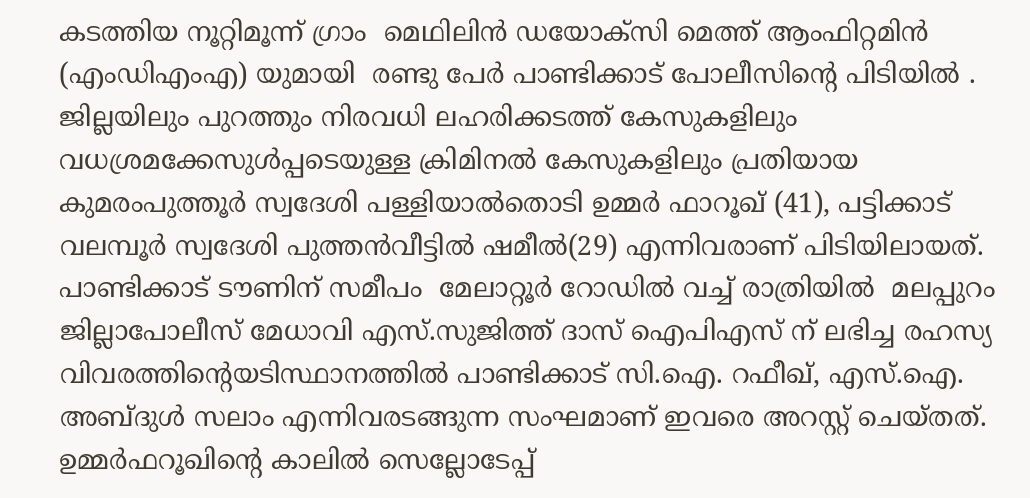കടത്തിയ നൂറ്റിമൂന്ന് ഗ്രാം  മെഥിലിന്‍ ഡയോക്സി മെത്ത് ആംഫിറ്റമിന്‍ (എംഡിഎംഎ) യുമായി  രണ്ടു പേര്‍ പാണ്ടിക്കാട് പോലീസിന്‍റെ പിടിയില്‍ . ജില്ലയിലും പുറത്തും നിരവധി ലഹരിക്കടത്ത് കേസുകളിലും വധശ്രമക്കേസുള്‍പ്പടെയുള്ള ക്രിമിനല്‍ കേസുകളിലും പ്രതിയായ  കുമരംപുത്തൂര്‍ സ്വദേശി പള്ളിയാല്‍തൊടി ഉമ്മര്‍ ഫാറൂഖ് (41), പട്ടിക്കാട്  വലമ്പൂര്‍ സ്വദേശി പുത്തന്‍വീട്ടില്‍ ഷമീല്‍(29) എന്നിവരാണ് പിടിയിലായത്. പാണ്ടിക്കാട് ടൗണിന് സമീപം  മേലാറ്റൂര്‍ റോഡില്‍ വച്ച് രാത്രിയില്‍  മലപ്പുറം ജില്ലാപോലീസ് മേധാവി എസ്.സുജിത്ത് ദാസ് ഐപിഎസ് ന് ലഭിച്ച രഹസ്യ വിവരത്തിന്‍റെയടിസ്ഥാനത്തില്‍ പാണ്ടിക്കാട് സി.ഐ. റഫീഖ്, എസ്.ഐ. അബ്ദുള്‍ സലാം എന്നിവരടങ്ങുന്ന സംഘമാണ് ഇവരെ അറസ്റ്റ് ചെയ്തത്. ഉമ്മര്‍ഫറൂഖിന്‍റെ കാലില്‍ സെല്ലോടേപ്പ്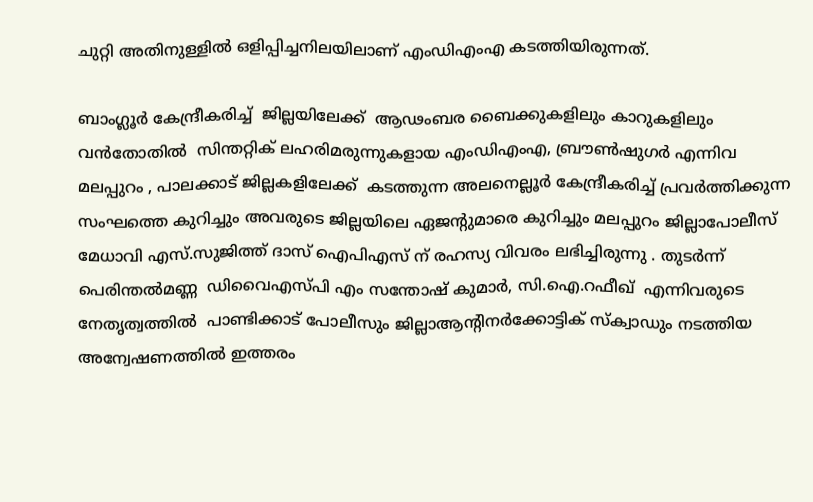ചുറ്റി അതിനുള്ളില്‍ ഒളിപ്പിച്ചനിലയിലാണ് എംഡിഎംഎ കടത്തിയിരുന്നത്.

ബാംഗ്ലൂര്‍ കേന്ദ്രീകരിച്ച്  ജില്ലയിലേക്ക്  ആഢംബര ബൈക്കുകളിലും കാറുകളിലും വന്‍തോതില്‍  സിന്തറ്റിക് ലഹരിമരുന്നുകളായ എംഡിഎംഎ, ബ്രൗണ്‍ഷുഗര്‍ എന്നിവ  മലപ്പുറം , പാലക്കാട് ജില്ലകളിലേക്ക്  കടത്തുന്ന അലനെല്ലൂര്‍ കേന്ദ്രീകരിച്ച് പ്രവര്‍ത്തിക്കുന്ന സംഘത്തെ കുറിച്ചും അവരുടെ ജില്ലയിലെ ഏജന്‍റുമാരെ കുറിച്ചും മലപ്പുറം ജില്ലാപോലീസ് മേധാവി എസ്.സുജിത്ത് ദാസ് ഐപിഎസ് ന് രഹസ്യ വിവരം ലഭിച്ചിരുന്നു . തുടര്‍ന്ന് പെരിന്തല്‍മണ്ണ  ഡിവൈഎസ്പി എം സന്തോഷ് കുമാര്‍, സി.ഐ.റഫീഖ്  എന്നിവരുടെ നേതൃത്വത്തില്‍  പാണ്ടിക്കാട് പോലീസും ജില്ലാആന്‍റിനര്‍ക്കോട്ടിക് സ്ക്വാഡും നടത്തിയ അന്വേഷണത്തില്‍ ഇത്തരം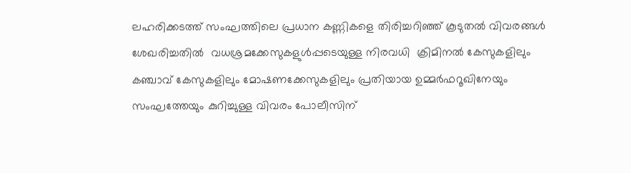ലഹരിക്കടത്ത് സംഘത്തിലെ പ്രധാന കണ്ണികളെ തിരിച്ചറിഞ്ഞ് കൂടുതല്‍ വിവരങ്ങള്‍ ശേഖരിച്ചതില്‍  വധശ്രമക്കേസുകളുള്‍പ്പടെയുള്ള നിരവധി  ക്രിമിനല്‍ കേസുകളിലും കഞ്ചാവ് കേസുകളിലും മോഷണക്കേസുകളിലും പ്രതിയായ ഉമ്മര്‍ഫറൂഖിനേയും  സംഘത്തേയും കുറിച്ചുള്ള വിവരം പോലീസിന്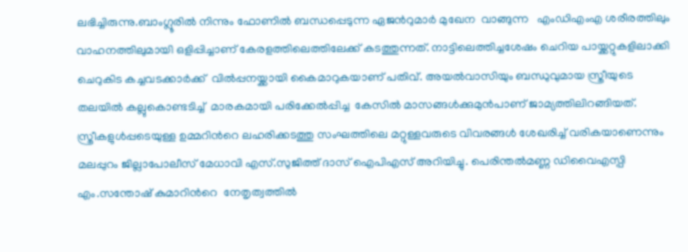ലഭിച്ചിരുന്നു.ബാംഗ്ലൂരില്‍ നിന്നും ഫോണില്‍ ബന്ധപ്പെടുന്ന ഏജന്‍റുമാര്‍ മുഖേന  വാങ്ങുന്ന   എംഡിഎംഎ ശരീരത്തിലും വാഹനത്തിലുമായി ഒളിപ്പിച്ചാണ് കേരളത്തിലെത്തിലേക്ക് കടത്തുന്നത്. നാട്ടിലെത്തിച്ചശേഷം ചെറിയ പായ്ക്കറ്റുകളിലാക്കി ചെറുകിട കച്ചവടക്കാര്‍ക്ക്  വില്‍പ്പനയ്ക്കായി കൈമാറുകയാണ് പതിവ്. അയല്‍വാസിയും ബന്ധുവുമായ സ്ത്രീയുടെ തലയില്‍ കല്ലുകൊണ്ടടിച്ച്  മാരകമായി പരിക്കേല്‍പ്പിച്ച  കേസില്‍ മാസങ്ങള്‍ക്കുമുന്‍പാണ് ജാമ്യത്തിലിറങ്ങിയത്. സ്ത്രീകളുള്‍പ്പടെയുള്ള ഉമ്മറിന്‍റെ ലഹരിക്കടത്തു സംഘത്തിലെ മറ്റുള്ളവരുടെ വിവരങ്ങള്‍ ശേഖരിച്ച് വരികയാണെന്നും  മലപ്പുറം ജില്ലാപോലീസ് മേധാവി എസ്.സുജിത്ത് ദാസ് ഐപിഎസ് അറിയിച്ചു. പെരിന്തല്‍മണ്ണ ഡിവൈഎസ്പി എം.സന്തോഷ് കുമാറിന്‍റെ  നേതൃത്വത്തില്‍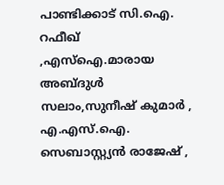പാണ്ടിക്കാട് സി.ഐ. റഫീഖ് ,എസ്ഐ.മാരായ അബ്ദുള്‍ സലാം,സുനീഷ് കുമാര്‍ , എ.എസ്.ഐ. സെബാസ്റ്റ്യന്‍ രാജേഷ് ,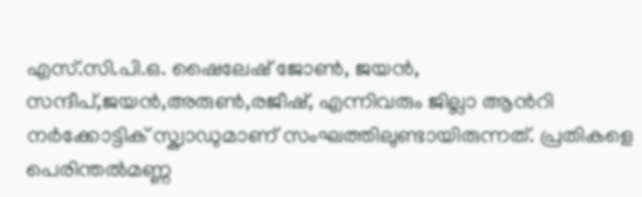എസ്.സി.പി.ഒ. ഷൈലേഷ് ജോണ്‍, ജയന്‍, സന്ദീപ്,ജയന്‍,അരുണ്‍,രജീഷ്, എന്നിവരും ജില്ലാ ആന്‍റി നര്‍ക്കോട്ടിക് സ്ക്വാഡുമാണ് സംഘത്തിലുണ്ടായിരുന്നത്. പ്രതികളെ പെരിന്തല്‍മണ്ണ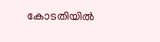കോടതിയില്‍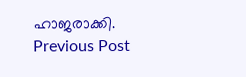ഹാജരാക്കി.
Previous Post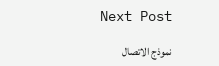Next Post

نموذج الاتصال